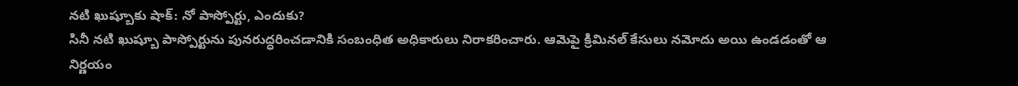నటి ఖుష్బూకు షాక్: నో పాస్పోర్టు, ఎందుకు?
సినీ నటి ఖుష్బూ పాస్పోర్టును పునరుద్ధరించడానికి సంబంధిత అధికారులు నిరాకరించారు. ఆమెపై క్రిమినల్ కేసులు నమోదు అయి ఉండడంతో ఆ నిర్ణయం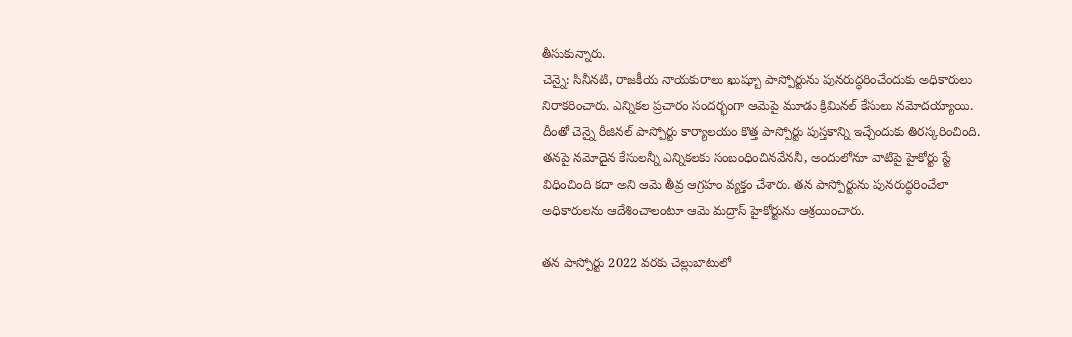తీసుకున్నారు.
చెన్నై: సినీనటి, రాజకీయ నాయకురాలు ఖుష్బూ పాస్పోర్టును పునరుద్ధరించేందుకు అధికారులు నిరాకరించారు. ఎన్నికల ప్రచారం సందర్భంగా ఆమెపై మూడు క్రిమినల్ కేసులు నమోదయ్యాయి. దీంతో చెన్నై రీజినల్ పాస్పోర్టు కార్యాలయం కొత్త పాస్పోర్టు పుస్తకాన్ని ఇచ్చేందుకు తిరస్కరించింది.
తనపై నమోదైన కేసులన్నీ ఎన్నికలకు సంబంధించినవేననీ, అందులోనూ వాటిపై హైకోర్టు స్టే విధించింది కదా అని ఆమె తీవ్ర ఆగ్రహం వ్యక్తం చేశారు. తన పాస్పోర్టును పునరుద్ధరించేలా అధికారులను ఆదేశించాలంటూ ఆమె మద్రాస్ హైకోర్టును ఆశ్రయించారు.

తన పాస్పోర్టు 2022 వరకు చెల్లుబాటులో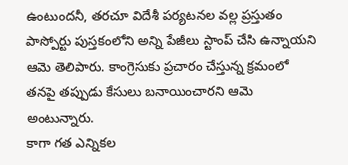ఉంటుందనీ, తరచూ విదేశీ పర్యటనల వల్ల ప్రస్తుతం పాస్పోర్టు పుస్తకంలోని అన్ని పేజీలు స్టాంప్ చేసి ఉన్నాయని ఆమె తెలిపారు. కాంగ్రెసుకు ప్రచారం చేస్తున్న క్రమంలో తనపై తప్పుడు కేసులు బనాయించారని ఆమె అంటున్నారు.
కాగా గత ఎన్నికల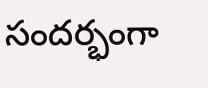సందర్భంగా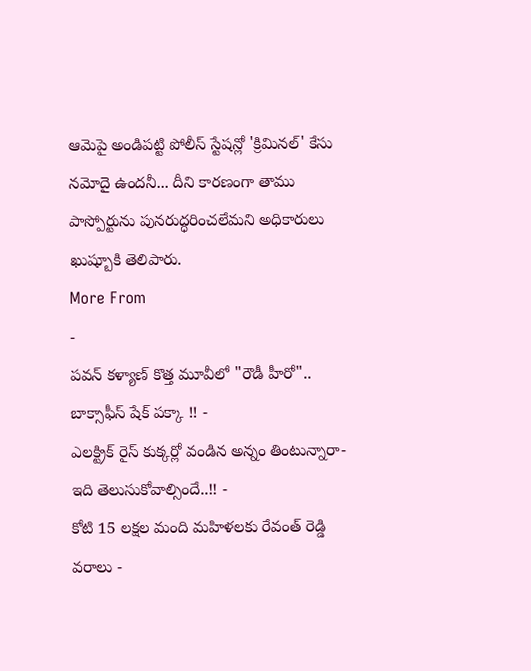ఆమెపై అండిపట్టి పోలీస్ స్టేషన్లో 'క్రిమినల్' కేసు నమోదై ఉందనీ... దీని కారణంగా తాము పాస్పోర్టును పునరుద్ధరించలేమని అధికారులు ఖుష్బూకి తెలిపారు.
More From
-
పవన్ కళ్యాణ్ కొత్త మూవీలో "రౌడీ హీరో".. బాక్సాఫీస్ షేక్ పక్కా !! -
ఎలక్ట్రిక్ రైస్ కుక్కర్లో వండిన అన్నం తింటున్నారా- ఇది తెలుసుకోవాల్సిందే..!! -
కోటి 15 లక్షల మంది మహిళలకు రేవంత్ రెడ్డి వరాలు -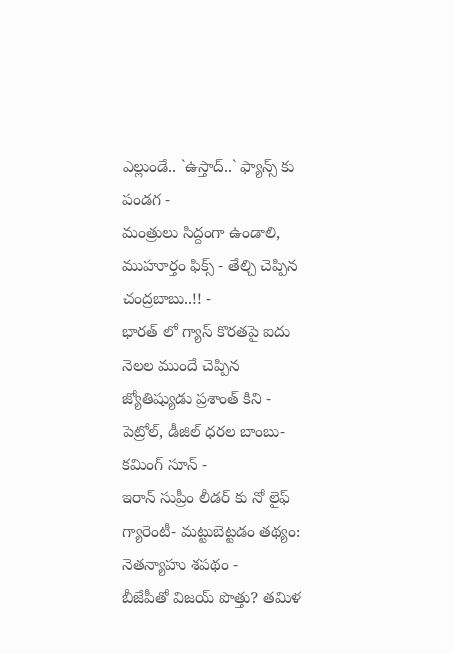ఎల్లుండే.. `ఉస్తాద్..` ఫ్యాన్స్ కు పండగ -
మంత్రులు సిద్దంగా ఉండాలి, ముహూర్తం ఫిక్స్ - తేల్చి చెప్పిన చంద్రబాబు..!! -
భారత్ లో గ్యాస్ కొరతపై ఐదు నెలల ముందే చెప్పిన జ్యోతిష్యుడు ప్రశాంత్ కిని -
పెట్రోల్, డీజిల్ ధరల బాంబు- కమింగ్ సూన్ -
ఇరాన్ సుప్రీం లీడర్ కు నో లైఫ్ గ్యారెంటీ- మట్టుబెట్టడం తథ్యం: నెతన్యాహు శపథం -
బీజేపీతో విజయ్ పొత్తు? తమిళ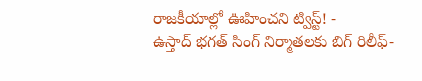రాజకీయాల్లో ఊహించని ట్విస్ట్! -
ఉస్తాద్ భగత్ సింగ్ నిర్మాతలకు బిగ్ రిలీఫ్-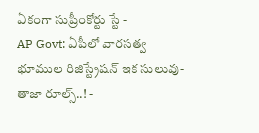ఏకంగా సుప్రీంకోర్టు స్టే -
AP Govt: ఏపీలో వారసత్వ భూముల రిజిస్ట్రేషన్ ఇక సులువు-తాజా రూల్స్..! -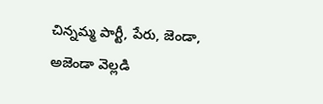చిన్నమ్మ పార్టీ, పేరు, జెండా, అజెండా వెల్లడి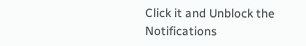Click it and Unblock the Notifications